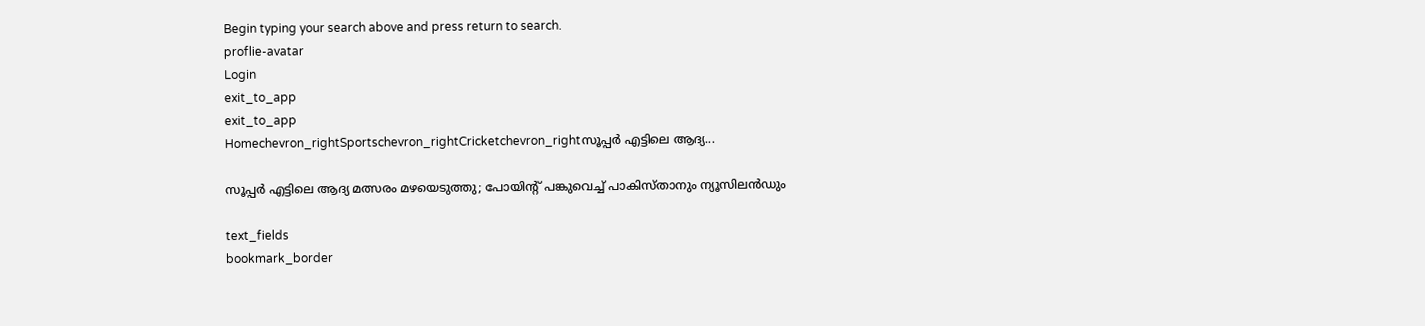Begin typing your search above and press return to search.
proflie-avatar
Login
exit_to_app
exit_to_app
Homechevron_rightSportschevron_rightCricketchevron_rightസൂപ്പർ എട്ടിലെ ആദ്യ...

സൂപ്പർ എട്ടിലെ ആദ്യ മത്സരം മഴയെടുത്തു; പോയിന്‍റ് പങ്കുവെച്ച് പാകിസ്താനും ന്യൂസിലൻഡും

text_fields
bookmark_border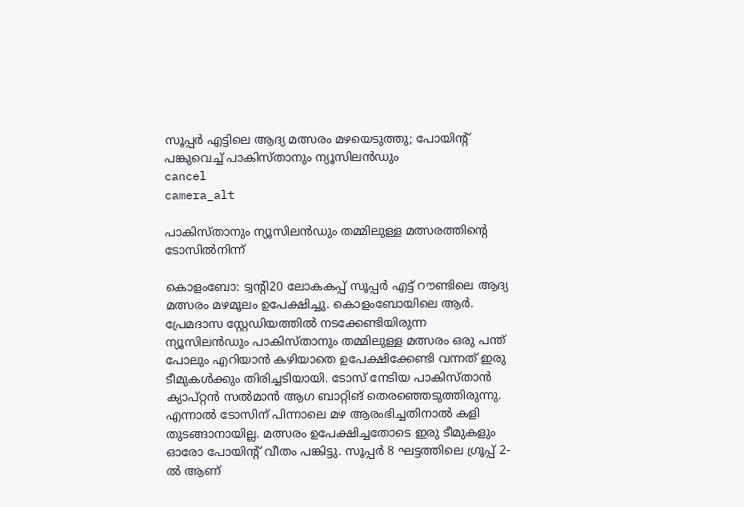സൂപ്പർ എട്ടിലെ ആദ്യ മത്സരം മഴയെടുത്തു; പോയിന്‍റ് പങ്കുവെച്ച് പാകിസ്താനും ന്യൂസിലൻഡും
cancel
camera_alt

പാകിസ്താനും ന്യൂസിലൻഡും തമ്മിലുള്ള മത്സരത്തിന്‍റെ ടോസിൽനിന്ന്

കൊളംബോ: ട്വന്‍റി20 ലോകകപ്പ് സൂപ്പർ എട്ട് റൗണ്ടിലെ ആദ്യ മത്സരം മഴമൂലം ഉപേക്ഷിച്ചു. കൊളംബോയിലെ ആർ. പ്രേമദാസ സ്റ്റേഡിയത്തിൽ നടക്കേണ്ടിയിരുന്ന ന്യൂസിലൻഡും പാകിസ്താനും തമ്മിലുള്ള മത്സരം ഒരു പന്ത് പോലും എറിയാൻ കഴിയാതെ ഉപേക്ഷിക്കേണ്ടി വന്നത് ഇരു ടീമുകൾക്കും തിരിച്ചടിയായി. ടോസ് നേടിയ പാകിസ്താൻ ക്യാപ്റ്റൻ സൽമാൻ ആഗ ബാറ്റിങ് തെരഞ്ഞെടുത്തിരുന്നു. എന്നാൽ ടോസിന് പിന്നാലെ മഴ ആരംഭിച്ചതിനാൽ കളി തുടങ്ങാനായില്ല. മത്സരം ഉപേക്ഷിച്ചതോടെ ഇരു ടീമുകളും ഓരോ പോയിന്റ് വീതം പങ്കിട്ടു. സൂപ്പർ 8 ഘട്ടത്തിലെ ഗ്രൂപ്പ് 2-ൽ ആണ്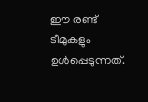ഈ രണ്ട് ടീമുകളും ഉൾപ്പെടുന്നത്.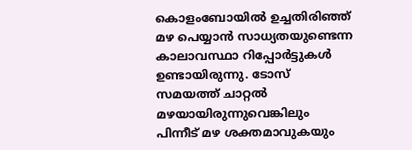കൊളംബോയിൽ ഉച്ചതിരിഞ്ഞ് മഴ പെയ്യാൻ സാധ്യതയുണ്ടെന്ന കാലാവസ്ഥാ റിപ്പോർട്ടുകൾ ഉണ്ടായിരുന്നു. ടോസ് സമയത്ത് ചാറ്റൽ മഴയായിരുന്നുവെങ്കിലും പിന്നീട് മഴ ശക്തമാവുകയും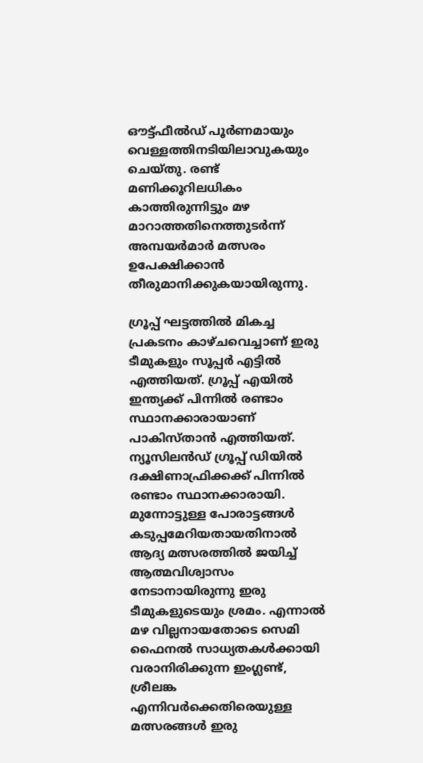ഔട്ട്ഫീൽഡ് പൂർണമായും വെള്ളത്തിനടിയിലാവുകയും ചെയ്തു. രണ്ട് മണിക്കൂറിലധികം കാത്തിരുന്നിട്ടും മഴ മാറാത്തതിനെത്തുടർന്ന് അമ്പയർമാർ മത്സരം ഉപേക്ഷിക്കാൻ തീരുമാനിക്കുകയായിരുന്നു.

ഗ്രൂപ്പ് ഘട്ടത്തിൽ മികച്ച പ്രകടനം കാഴ്ചവെച്ചാണ് ഇരു ടീമുകളും സൂപ്പർ എട്ടിൽ എത്തിയത്. ഗ്രൂപ്പ് എയിൽ ഇന്ത്യക്ക് പിന്നിൽ രണ്ടാം സ്ഥാനക്കാരായാണ് പാകിസ്താൻ എത്തിയത്. ന്യൂസിലൻഡ് ഗ്രൂപ്പ് ഡിയിൽ ദക്ഷിണാഫ്രിക്കക്ക് പിന്നിൽ രണ്ടാം സ്ഥാനക്കാരായി. മുന്നോട്ടുള്ള പോരാട്ടങ്ങൾ കടുപ്പമേറിയതായതിനാൽ ആദ്യ മത്സരത്തിൽ ജയിച്ച് ആത്മവിശ്വാസം നേടാനായിരുന്നു ഇരു ടീമുകളുടെയും ശ്രമം. എന്നാൽ മഴ വില്ലനായതോടെ സെമി ഫൈനൽ സാധ്യതകൾക്കായി വരാനിരിക്കുന്ന ഇംഗ്ലണ്ട്, ശ്രീലങ്ക എന്നിവർക്കെതിരെയുള്ള മത്സരങ്ങൾ ഇരു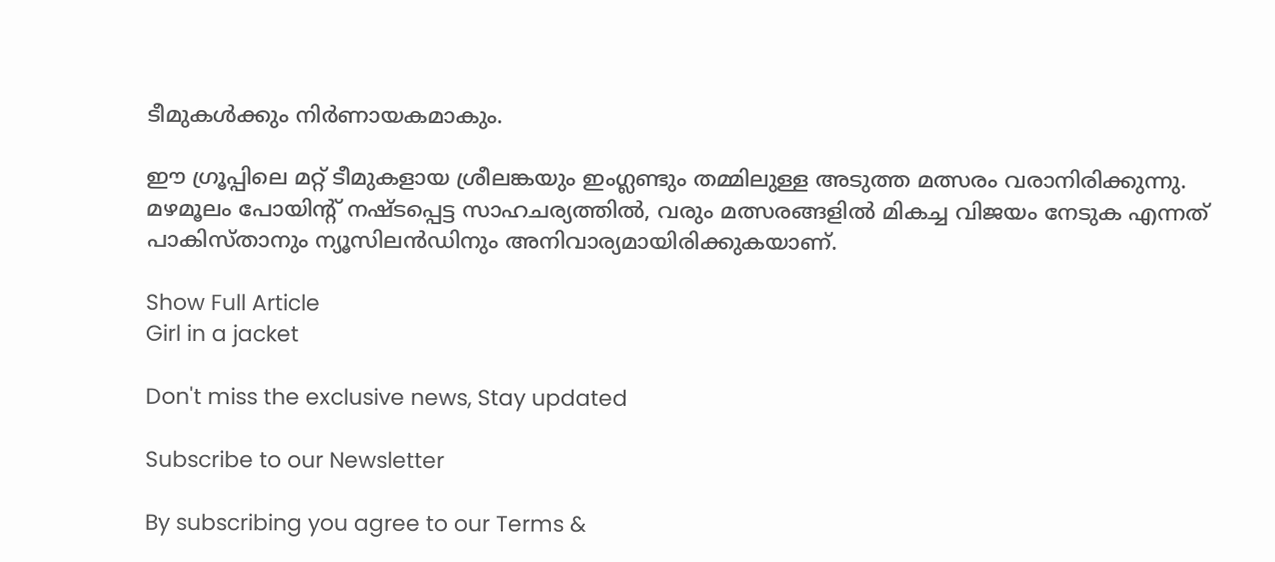ടീമുകൾക്കും നിർണായകമാകും.

ഈ ഗ്രൂപ്പിലെ മറ്റ് ടീമുകളായ ശ്രീലങ്കയും ഇംഗ്ലണ്ടും തമ്മിലുള്ള അടുത്ത മത്സരം വരാനിരിക്കുന്നു. മഴമൂലം പോയിന്റ് നഷ്ടപ്പെട്ട സാഹചര്യത്തിൽ, വരും മത്സരങ്ങളിൽ മികച്ച വിജയം നേടുക എന്നത് പാകിസ്താനും ന്യൂസിലൻഡിനും അനിവാര്യമായിരിക്കുകയാണ്.

Show Full Article
Girl in a jacket

Don't miss the exclusive news, Stay updated

Subscribe to our Newsletter

By subscribing you agree to our Terms &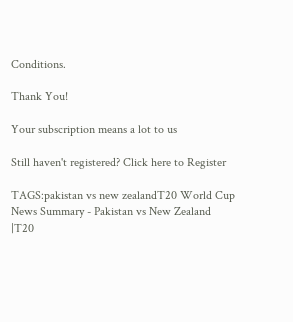Conditions.

Thank You!

Your subscription means a lot to us

Still haven't registered? Click here to Register

TAGS:pakistan vs new zealandT20 World Cup
News Summary - Pakistan vs New Zealand |T20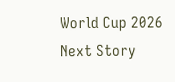World Cup 2026
Next Story